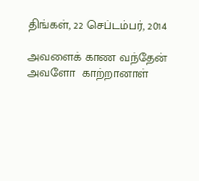திங்கள், 22 செப்டம்பர், 2014

அவளைக் காண வந்தேன்
அவளோ  காற்றானாள்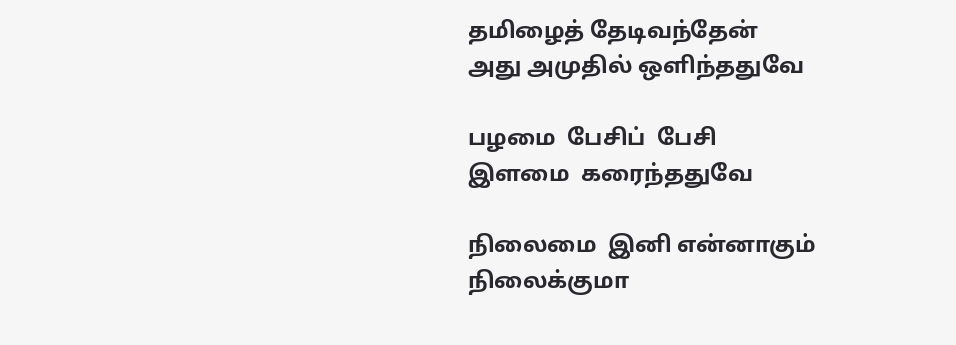தமிழைத் தேடிவந்தேன்
அது அமுதில் ஒளிந்ததுவே

பழமை  பேசிப்  பேசி
இளமை  கரைந்ததுவே

நிலைமை  இனி என்னாகும்
நிலைக்குமா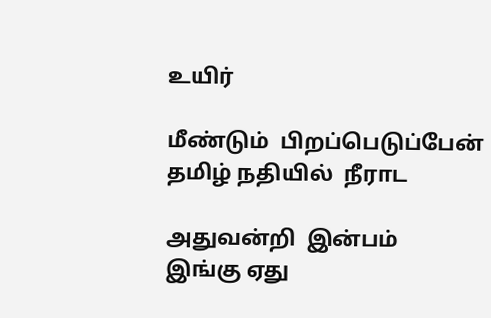உயிர்

மீண்டும்  பிறப்பெடுப்பேன்
தமிழ் நதியில்  நீராட

அதுவன்றி  இன்பம்
இங்கு ஏது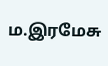ம.இரமேசு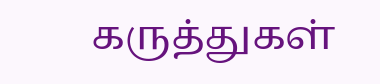கருத்துகள்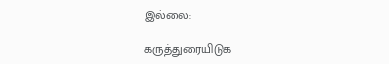இல்லை:

கருத்துரையிடுக